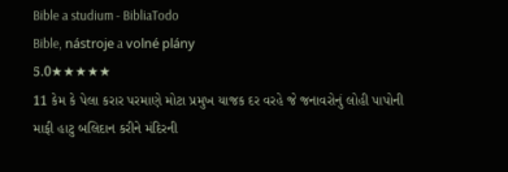Bible a studium - BibliaTodo
Bible, nástroje a volné plány
5.0★★★★★
11 કેમ કે પેલા કરાર પરમાણે મોટા પ્રમુખ યાજક દર વરહે જે જનાવરોનું લોહી પાપોની માફી હાટુ બલિદાન કરીને મંદિરની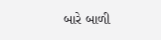બારે બાળી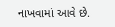નાખવામાં આવે છે.